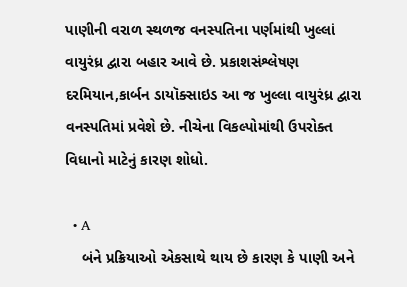પાણીની વરાળ સ્થળજ વનસ્પતિના પર્ણમાંથી ખુલ્લાં વાયુરંધ્ર દ્વારા બહાર આવે છે. પ્રકાશસંશ્લેષણ દરમિયાન,કાર્બન ડાયૉક્સાઇડ આ જ ખુલ્લા વાયુરંધ્ર દ્વારા વનસ્પતિમાં પ્રવેશે છે. નીચેના વિકલ્પોમાંથી ઉપરોક્ત વિધાનો માટેનું કારણ શોધો.

  • A
    બંને પ્રક્રિયાઓ એકસાથે થાય છે કારણ કે પાણી અને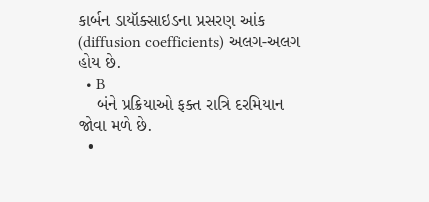કાર્બન ડાયૉક્સાઇડના પ્રસરણ આંક (diffusion coefficients) અલગ-અલગ હોય છે.
  • B
    બંને પ્રક્રિયાઓ ફક્ત રાત્રિ દરમિયાન જોવા મળે છે.
  •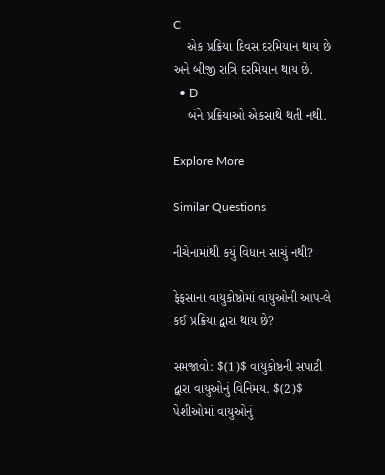C
    એક પ્રક્રિયા દિવસ દરમિયાન થાય છે અને બીજી રાત્રિ દરમિયાન થાય છે.
  • D
    બંને પ્રક્રિયાઓ એકસાથે થતી નથી.

Explore More

Similar Questions

નીચેનામાંથી કયું વિધાન સાચું નથી?

ફેફસાના વાયુકોષ્ઠોમાં વાયુઓની આપ-લે કઈ પ્રક્રિયા દ્વારા થાય છે?

સમજાવો: $(1)$ વાયુકોષ્ઠની સપાટી દ્વારા વાયુઓનું વિનિમય. $(2)$ પેશીઓમાં વાયુઓનું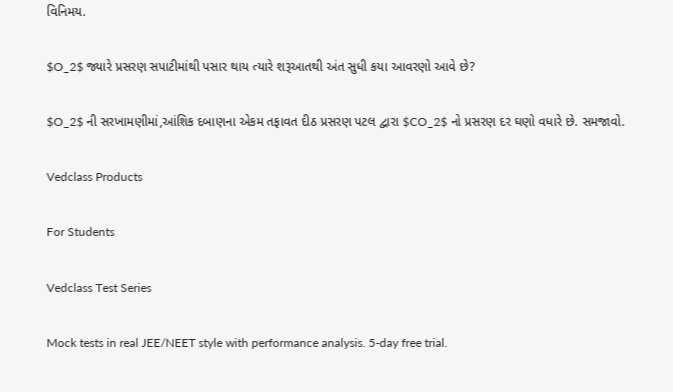વિનિમય.

$O_2$ જ્યારે પ્રસરણ સપાટીમાંથી પસાર થાય ત્યારે શરૂઆતથી અંત સુધી કયા આવરણો આવે છે?

$O_2$ ની સરખામણીમાં,આંશિક દબાણના એકમ તફાવત દીઠ પ્રસરણ પટલ દ્વારા $CO_2$ નો પ્રસરણ દર ઘણો વધારે છે. સમજાવો.

Vedclass Products

For Students

Vedclass Test Series

Mock tests in real JEE/NEET style with performance analysis. 5-day free trial.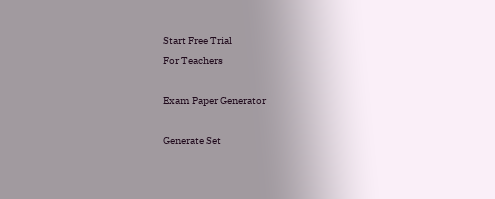Start Free Trial
For Teachers

Exam Paper Generator

Generate Set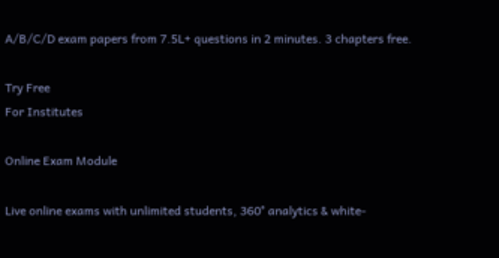A/B/C/D exam papers from 7.5L+ questions in 2 minutes. 3 chapters free.

Try Free
For Institutes

Online Exam Module

Live online exams with unlimited students, 360° analytics & white-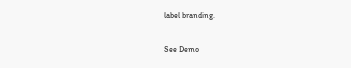label branding.

See Demo